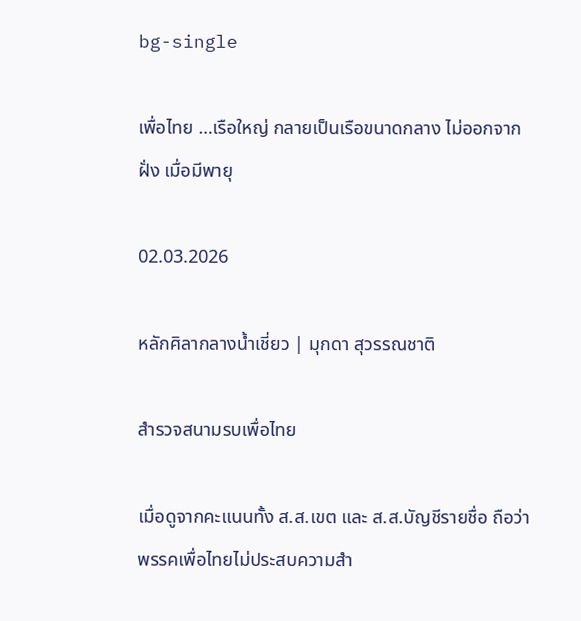bg-single

เพื่อไทย …เรือใหญ่ กลายเป็นเรือขนาดกลาง ไม่ออกจากฝั่ง เมื่อมีพายุ

02.03.2026

หลักศิลากลางน้ำเชี่ยว | มุกดา สุวรรณชาติ

สำรวจสนามรบเพื่อไทย

เมื่อดูจากคะแนนทั้ง ส.ส.เขต และ ส.ส.บัญชีรายชื่อ ถือว่าพรรคเพื่อไทยไม่ประสบความสำ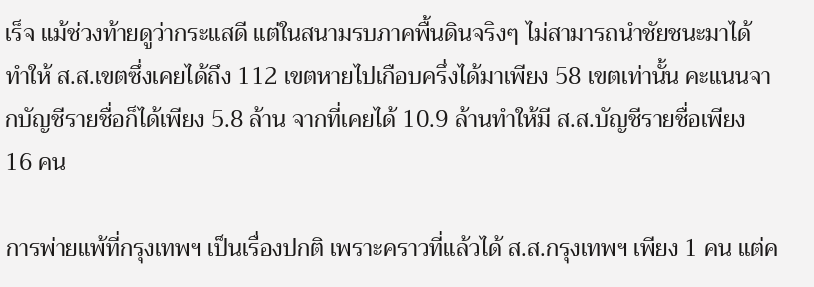เร็จ แม้ช่วงท้ายดูว่ากระแสดี แต่ในสนามรบภาคพื้นดินจริงๆ ไม่สามารถนำชัยชนะมาได้ ทำให้ ส.ส.เขตซึ่งเคยได้ถึง 112 เขตหายไปเกือบครึ่งได้มาเพียง 58 เขตเท่านั้น คะแนนจากบัญชีรายชื่อก็ได้เพียง 5.8 ล้าน จากที่เคยได้ 10.9 ล้านทำให้มี ส.ส.บัญชีรายชื่อเพียง 16 คน

การพ่ายแพ้ที่กรุงเทพฯ เป็นเรื่องปกติ เพราะคราวที่แล้วได้ ส.ส.กรุงเทพฯ เพียง 1 คน แต่ค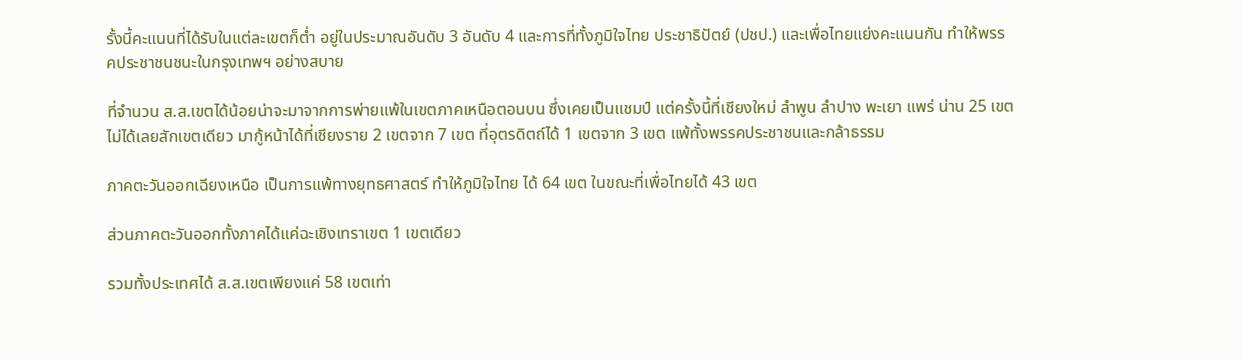รั้งนี้คะแนนที่ได้รับในแต่ละเขตก็ต่ำ อยู่ในประมาณอันดับ 3 อันดับ 4 และการที่ทั้งภูมิใจไทย ประชาธิปัตย์ (ปชป.) และเพื่อไทยแย่งคะแนนกัน ทำให้พรรคประชาชนชนะในกรุงเทพฯ อย่างสบาย

ที่จำนวน ส.ส.เขตได้น้อยน่าจะมาจากการพ่ายแพ้ในเขตภาคเหนือตอนบน ซึ่งเคยเป็นแชมป์ แต่ครั้งนี้ที่เชียงใหม่ ลำพูน ลำปาง พะเยา แพร่ น่าน 25 เขตไม่ได้เลยสักเขตเดียว มากู้หน้าได้ที่เชียงราย 2 เขตจาก 7 เขต ที่อุตรดิตถ์ได้ 1 เขตจาก 3 เขต แพ้ทั้งพรรคประชาชนและกล้าธรรม

ภาคตะวันออกเฉียงเหนือ เป็นการแพ้ทางยุทธศาสตร์ ทำให้ภูมิใจไทย ได้ 64 เขต ในขณะที่เพื่อไทยได้ 43 เขต

ส่วนภาคตะวันออกทั้งภาคได้แค่ฉะเชิงเทราเขต 1 เขตเดียว

รวมทั้งประเทศได้ ส.ส.เขตเพียงแค่ 58 เขตเท่า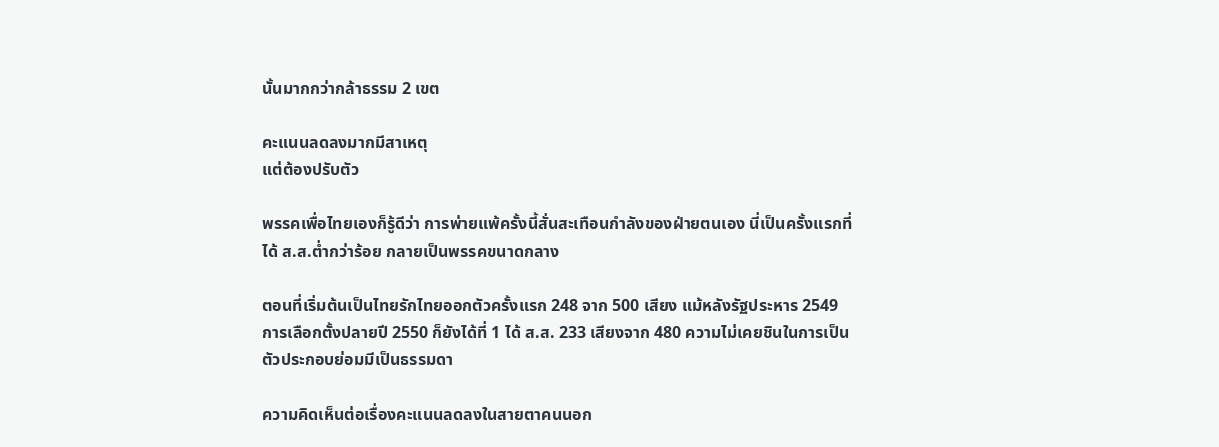นั้นมากกว่ากล้าธรรม 2 เขต

คะแนนลดลงมากมีสาเหตุ
แต่ต้องปรับตัว

พรรคเพื่อไทยเองก็รู้ดีว่า การพ่ายแพ้ครั้งนี้สั่นสะเทือนกำลังของฝ่ายตนเอง นี่เป็นครั้งแรกที่ได้ ส.ส.ต่ำกว่าร้อย กลายเป็นพรรคขนาดกลาง

ตอนที่เริ่มต้นเป็นไทยรักไทยออกตัวครั้งแรก 248 จาก 500 เสียง แม้หลังรัฐประหาร 2549 การเลือกตั้งปลายปี 2550 ก็ยังได้ที่ 1 ได้ ส.ส. 233 เสียงจาก 480 ความไม่เคยชินในการเป็นตัวประกอบย่อมมีเป็นธรรมดา

ความคิดเห็นต่อเรื่องคะแนนลดลงในสายตาคนนอก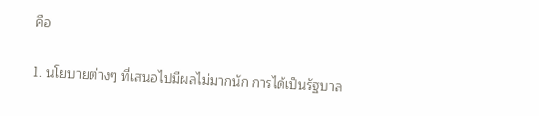คือ

1. นโยบายต่างๆ ที่เสนอไปมีผลไม่มากนัก การได้เป็นรัฐบาล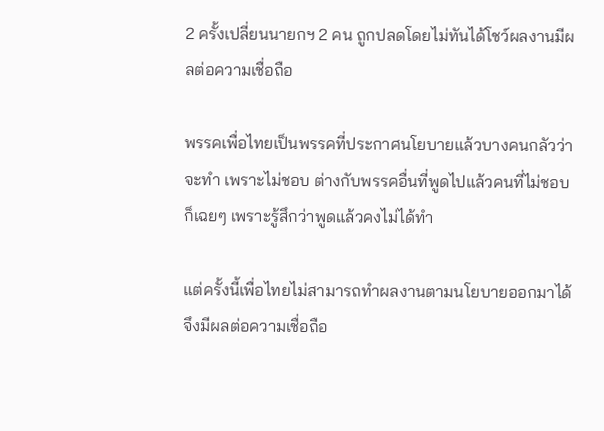2 ครั้งเปลี่ยนนายกฯ 2 คน ถูกปลดโดยไม่ทันได้โชว์ผลงานมีผลต่อความเชื่อถือ

พรรคเพื่อไทยเป็นพรรคที่ประกาศนโยบายแล้วบางคนกลัวว่าจะทำ เพราะไม่ชอบ ต่างกับพรรคอื่นที่พูดไปแล้วคนที่ไม่ชอบก็เฉยๆ เพราะรู้สึกว่าพูดแล้วคงไม่ได้ทำ

แต่ครั้งนี้เพื่อไทยไม่สามารถทำผลงานตามนโยบายออกมาได้จึงมีผลต่อความเชื่อถือ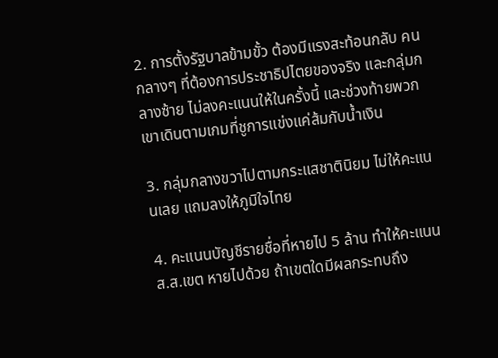2. การตั้งรัฐบาลข้ามขั้ว ต้องมีแรงสะท้อนกลับ คนกลางๆ ที่ต้องการประชาธิปไตยของจริง และกลุ่มกลางซ้าย ไม่ลงคะแนนให้ในครั้งนี้ และช่วงท้ายพวกเขาเดินตามเกมที่ชูการแข่งแค่ส้มกับน้ำเงิน

3. กลุ่มกลางขวาไปตามกระแสชาตินิยม ไม่ให้คะแนนเลย แถมลงให้ภูมิใจไทย

4. คะแนนบัญชีรายชื่อที่หายไป 5 ล้าน ทำให้คะแนน ส.ส.เขต หายไปด้วย ถ้าเขตใดมีผลกระทบถึง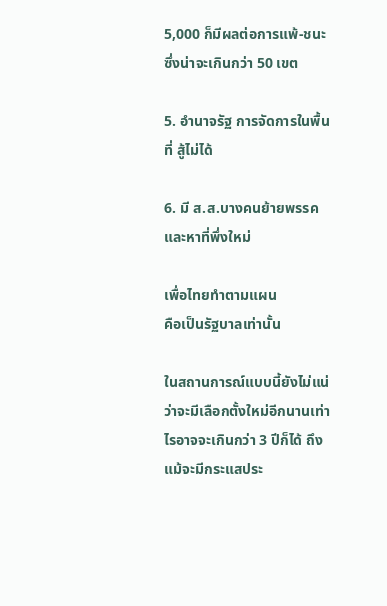5,000 ก็มีผลต่อการแพ้-ชนะ ซึ่งน่าจะเกินกว่า 50 เขต

5. อำนาจรัฐ การจัดการในพื้นที่ สู้ไม่ได้

6. มี ส.ส.บางคนย้ายพรรค และหาที่พึ่งใหม่

เพื่อไทยทำตามแผน
คือเป็นรัฐบาลเท่านั้น

ในสถานการณ์แบบนี้ยังไม่แน่ว่าจะมีเลือกตั้งใหม่อีกนานเท่าไรอาจจะเกินกว่า 3 ปีก็ได้ ถึงแม้จะมีกระแสประ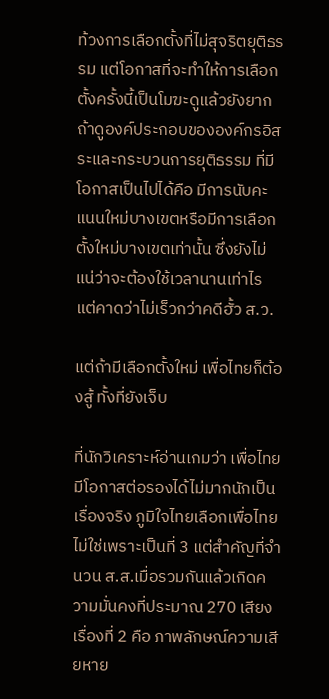ท้วงการเลือกตั้งที่ไม่สุจริตยุติธรรม แต่โอกาสที่จะทำให้การเลือกตั้งครั้งนี้เป็นโมฆะดูแล้วยังยาก ถ้าดูองค์ประกอบขององค์กรอิสระและกระบวนการยุติธรรม ที่มีโอกาสเป็นไปได้คือ มีการนับคะแนนใหม่บางเขตหรือมีการเลือกตั้งใหม่บางเขตเท่านั้น ซึ่งยังไม่แน่ว่าจะต้องใช้เวลานานเท่าไร แต่คาดว่าไม่เร็วกว่าคดีฮั้ว ส.ว.

แต่ถ้ามีเลือกตั้งใหม่ เพื่อไทยก็ต้องสู้ ทั้งที่ยังเจ็บ

ที่นักวิเคราะห์อ่านเกมว่า เพื่อไทยมีโอกาสต่อรองได้ไม่มากนักเป็นเรื่องจริง ภูมิใจไทยเลือกเพื่อไทยไม่ใช่เพราะเป็นที่ 3 แต่สำคัญที่จำนวน ส.ส.เมื่อรวมกันแล้วเกิดความมั่นคงที่ประมาณ 270 เสียง เรื่องที่ 2 คือ ภาพลักษณ์ความเสียหาย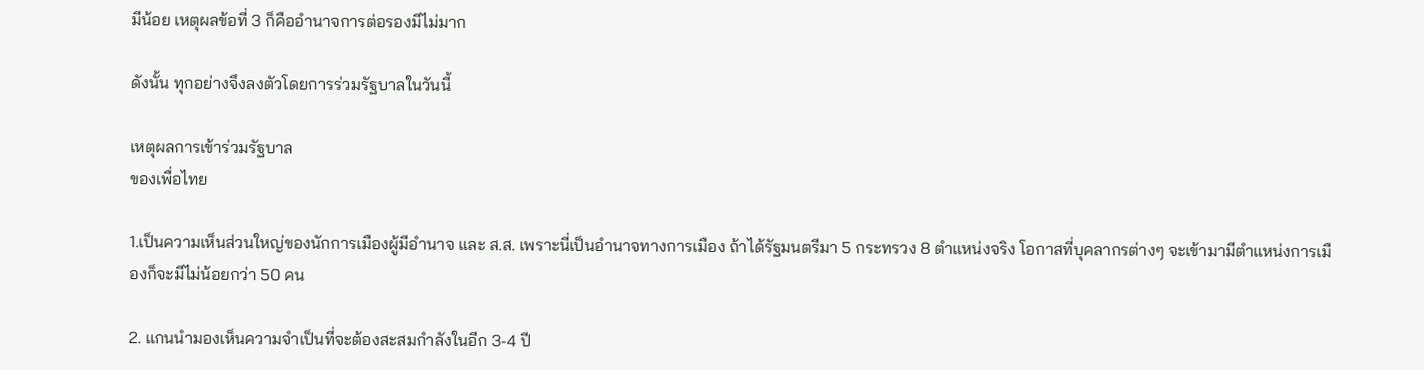มีน้อย เหตุผลข้อที่ 3 ก็คืออำนาจการต่อรองมีไม่มาก

ดังนั้น ทุกอย่างจึงลงตัวโดยการร่วมรัฐบาลในวันนี้

เหตุผลการเข้าร่วมรัฐบาล
ของเพื่อไทย

1.เป็นความเห็นส่วนใหญ่ของนักการเมืองผู้มีอำนาจ และ ส.ส. เพราะนี่เป็นอำนาจทางการเมือง ถ้าได้รัฐมนตรีมา 5 กระทรวง 8 ตำแหน่งจริง โอกาสที่บุคลากรต่างๆ จะเข้ามามีตำแหน่งการเมืองก็จะมีไม่น้อยกว่า 50 คน

2. แกนนำมองเห็นความจำเป็นที่จะต้องสะสมกำลังในอีก 3-4 ปี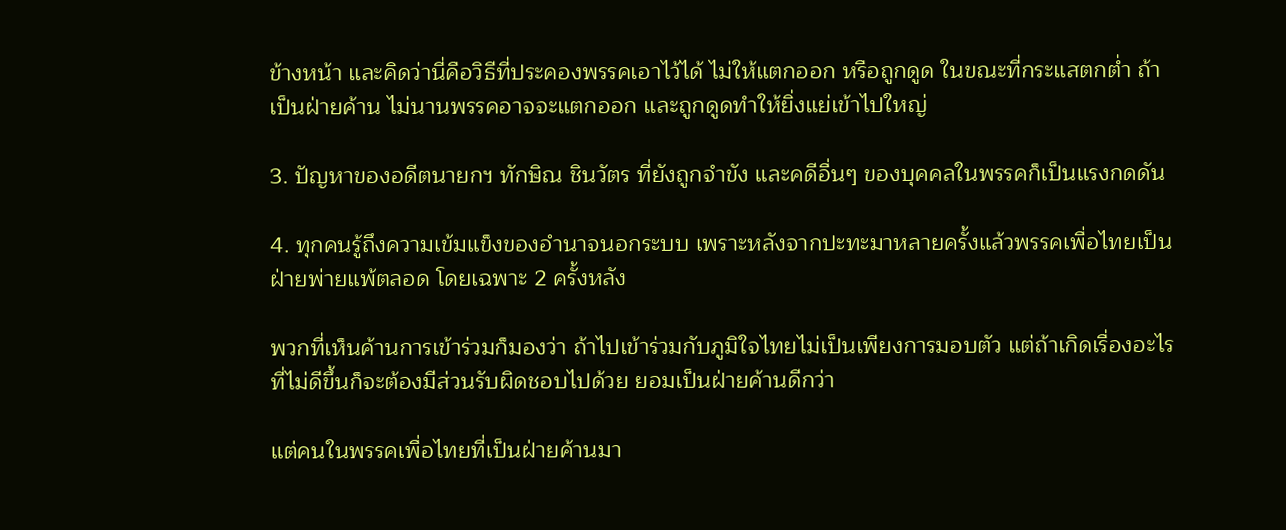ข้างหน้า และคิดว่านี่คือวิธีที่ประคองพรรคเอาไว้ได้ ไม่ให้แตกออก หรือถูกดูด ในขณะที่กระแสตกต่ำ ถ้าเป็นฝ่ายค้าน ไม่นานพรรคอาจจะแตกออก และถูกดูดทำให้ยิ่งแย่เข้าไปใหญ่

3. ปัญหาของอดีตนายกฯ ทักษิณ ชินวัตร ที่ยังถูกจำขัง และคดีอื่นๆ ของบุคคลในพรรคก็เป็นแรงกดดัน

4. ทุกคนรู้ถึงความเข้มแข็งของอำนาจนอกระบบ เพราะหลังจากปะทะมาหลายครั้งแล้วพรรคเพื่อไทยเป็นฝ่ายพ่ายแพ้ตลอด โดยเฉพาะ 2 ครั้งหลัง

พวกที่เห็นค้านการเข้าร่วมก็มองว่า ถ้าไปเข้าร่วมกับภูมิใจไทยไม่เป็นเพียงการมอบตัว แต่ถ้าเกิดเรื่องอะไรที่ไม่ดีขึ้นก็จะต้องมีส่วนรับผิดชอบไปด้วย ยอมเป็นฝ่ายค้านดีกว่า

แต่คนในพรรคเพื่อไทยที่เป็นฝ่ายค้านมา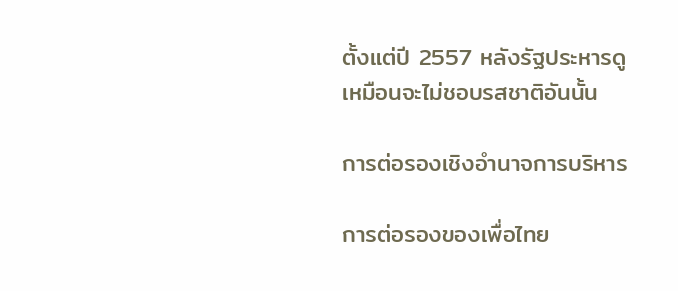ตั้งแต่ปี 2557 หลังรัฐประหารดูเหมือนจะไม่ชอบรสชาติอันนั้น

การต่อรองเชิงอำนาจการบริหาร

การต่อรองของเพื่อไทย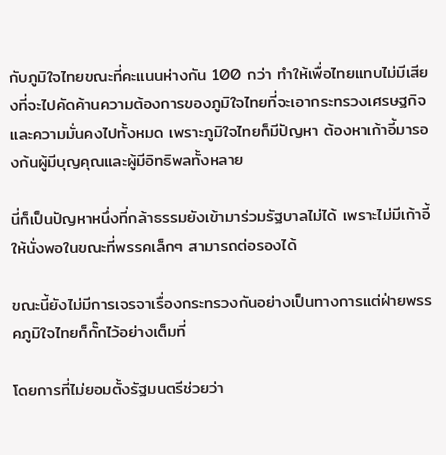กับภูมิใจไทยขณะที่คะแนนห่างกัน 100 กว่า ทำให้เพื่อไทยแทบไม่มีเสียงที่จะไปคัดค้านความต้องการของภูมิใจไทยที่จะเอากระทรวงเศรษฐกิจและความมั่นคงไปทั้งหมด เพราะภูมิใจไทยก็มีปัญหา ต้องหาเก้าอี้มารองก้นผู้มีบุญคุณและผู้มีอิทธิพลทั้งหลาย

นี่ก็เป็นปัญหาหนึ่งที่กล้าธรรมยังเข้ามาร่วมรัฐบาลไม่ได้ เพราะไม่มีเก้าอี้ให้นั่งพอในขณะที่พรรคเล็กๆ สามารถต่อรองได้

ขณะนี้ยังไม่มีการเจรจาเรื่องกระทรวงกันอย่างเป็นทางการแต่ฝ่ายพรรคภูมิใจไทยก็กั๊กไว้อย่างเต็มที่

โดยการที่ไม่ยอมตั้งรัฐมนตรีช่วยว่า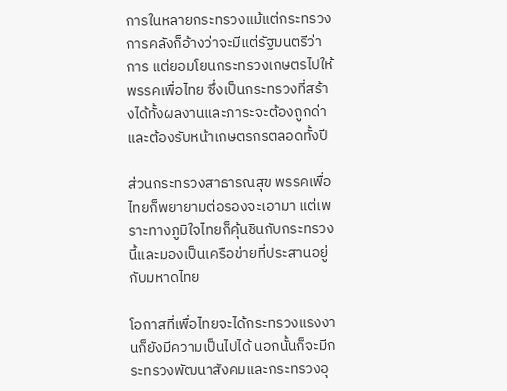การในหลายกระทรวงแม้แต่กระทรวงการคลังก็อ้างว่าจะมีแต่รัฐมนตรีว่าการ แต่ยอมโยนกระทรวงเกษตรไปให้พรรคเพื่อไทย ซึ่งเป็นกระทรวงที่สร้างได้ทั้งผลงานและภาระจะต้องถูกด่าและต้องรับหน้าเกษตรกรตลอดทั้งปี

ส่วนกระทรวงสาธารณสุข พรรคเพื่อไทยก็พยายามต่อรองจะเอามา แต่เพราะทางภูมิใจไทยก็คุ้นชินกับกระทรวงนี้และมองเป็นเครือข่ายที่ประสานอยู่กับมหาดไทย

โอกาสที่เพื่อไทยจะได้กระทรวงแรงงานก็ยังมีความเป็นไปได้ นอกนั้นก็จะมีกระทรวงพัฒนาสังคมและกระทรวงอุ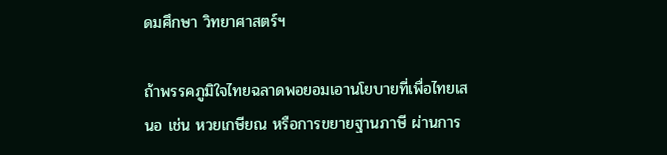ดมศึกษา วิทยาศาสตร์ฯ

ถ้าพรรคภูมิใจไทยฉลาดพอยอมเอานโยบายที่เพื่อไทยเสนอ เช่น หวยเกษียณ หรือการขยายฐานภาษี ผ่านการ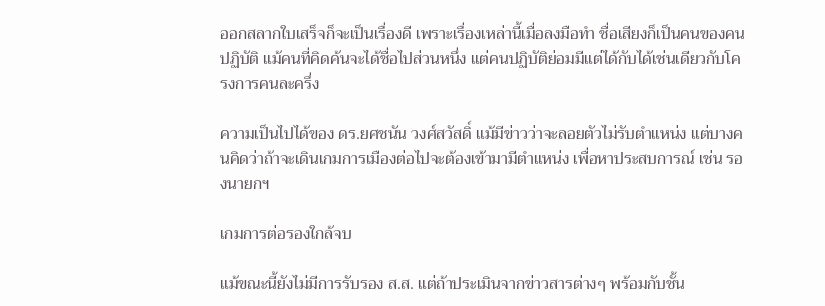ออกสลากใบเสร็จก็จะเป็นเรื่องดี เพราะเรื่องเหล่านี้เมื่อลงมือทำ ชื่อเสียงก็เป็นคนของคนปฏิบัติ แม้คนที่คิดค้นจะได้ชื่อไปส่วนหนึ่ง แต่คนปฏิบัติย่อมมีแต่ได้กับได้เช่นเดียวกับโครงการคนละครึ่ง

ความเป็นไปได้ของ ดร.ยศชนัน วงศ์สวัสดิ์ แม้มีข่าวว่าจะลอยตัวไม่รับตำแหน่ง แต่บางคนคิดว่าถ้าจะเดินเกมการเมืองต่อไปจะต้องเข้ามามีตำแหน่ง เพื่อหาประสบการณ์ เช่น รองนายกฯ

เกมการต่อรองใกล้จบ

แม้ขณะนี้ยังไม่มีการรับรอง ส.ส. แต่ถ้าประเมินจากข่าวสารต่างๆ พร้อมกับชั้น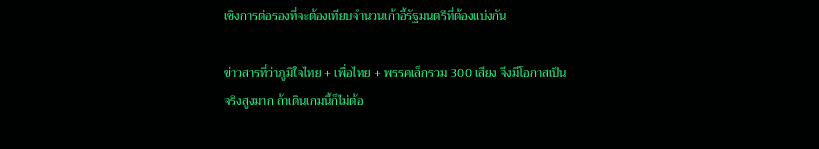เชิงการต่อรองที่จะต้องเทียบจำนวนเก้าอี้รัฐมนตรีที่ต้องแบ่งกัน

ข่าวสารที่ว่าภูมิใจไทย + เพื่อไทย + พรรคเล็กรวม 300 เสียง จึงมีโอกาสเป็นจริงสูงมาก ถ้าเดินเกมนี้ก็ไม่ต้อ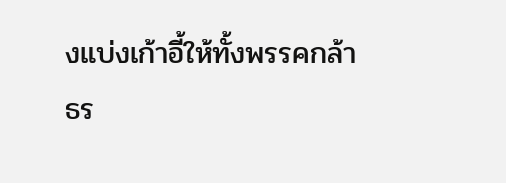งแบ่งเก้าอี้ให้ทั้งพรรคกล้าธร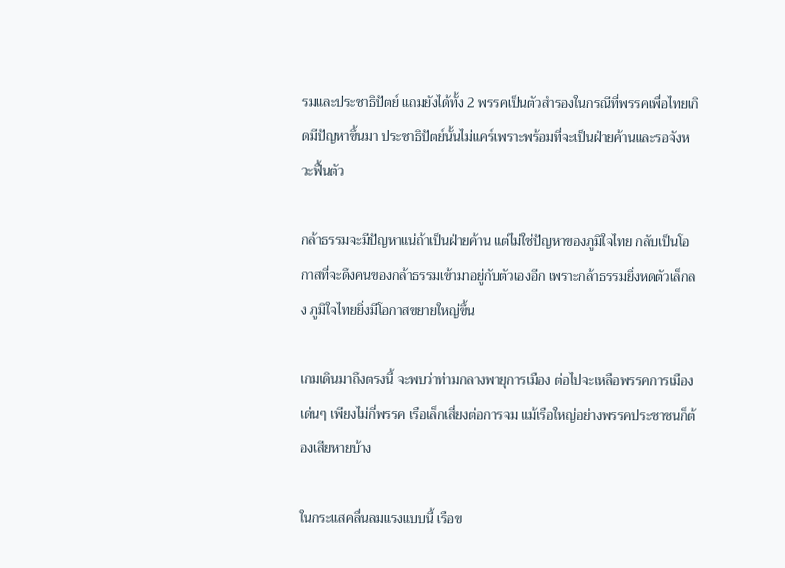รมและประชาธิปัตย์ แถมยังได้ทั้ง 2 พรรคเป็นตัวสำรองในกรณีที่พรรคเพื่อไทยเกิดมีปัญหาขึ้นมา ประชาธิปัตย์นั้นไม่แคร์เพราะพร้อมที่จะเป็นฝ่ายค้านและรอจังหวะฟื้นตัว

กล้าธรรมจะมีปัญหาแน่ถ้าเป็นฝ่ายค้าน แต่ไม่ใช่ปัญหาของภูมิใจไทย กลับเป็นโอกาสที่จะดึงคนของกล้าธรรมเข้ามาอยู่กับตัวเองอีก เพราะกล้าธรรมยิ่งหดตัวเล็กลง ภูมิใจไทยยิ่งมีโอกาสขยายใหญ่ขึ้น

เกมเดินมาถึงตรงนี้ จะพบว่าท่ามกลางพายุการเมือง ต่อไปจะเหลือพรรคการเมืองเด่นๆ เพียงไม่กี่พรรค เรือเล็กเสี่ยงต่อการจม แม้เรือใหญ่อย่างพรรคประชาชนก็ต้องเสียหายบ้าง

ในกระแสคลื่นลมแรงแบบนี้ เรือข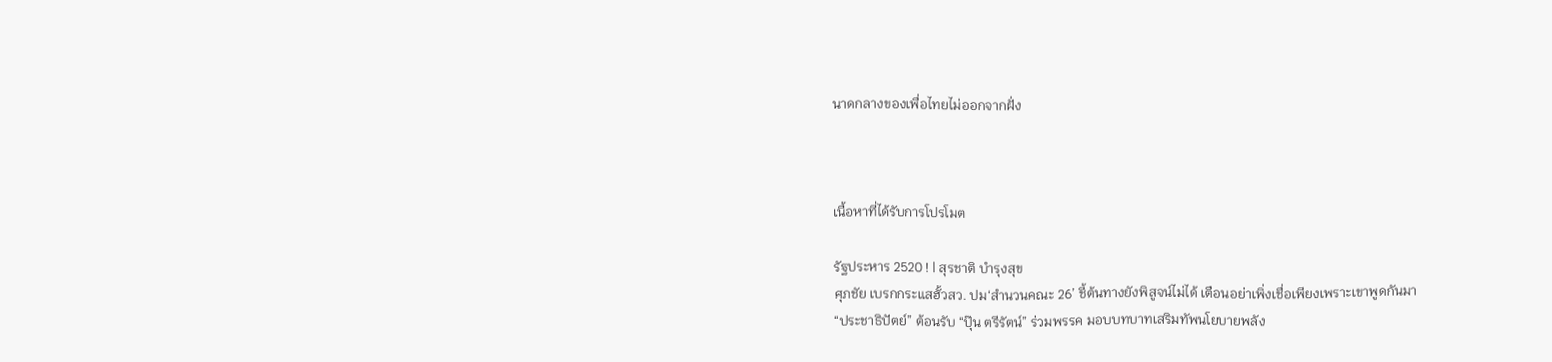นาดกลางของเพื่อไทยไม่ออกจากฝั่ง



เนื้อหาที่ได้รับการโปรโมต

รัฐประหาร 2520 ! | สุรชาติ บำรุงสุข
ศุภชัย เบรกกระแสฮั้วสว. ปม‘สำนวนคณะ 26’ ชี้ต้นทางยังพิสูจน์ไม่ได้ เตือนอย่าเพิ่งเชื่อเพียงเพราะเขาพูดกันมา
“ประชาธิปัตย์” ต้อนรับ “ปุ๊น ตรีรัตน์” ร่วมพรรค มอบบทบาทเสริมทัพนโยบายพลัง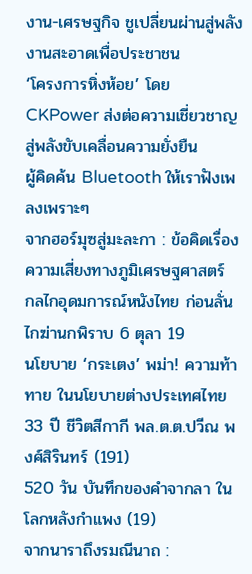งาน-เศรษฐกิจ ชูเปลี่ยนผ่านสู่พลังงานสะอาดเพื่อประชาชน
‘โครงการหิ่งห้อย’ โดย CKPower ส่งต่อความเชี่ยวชาญ สู่พลังขับเคลื่อนความยั่งยืน
ผู้คิดค้น Bluetooth ให้เราฟังเพลงเพราะๆ
จากฮอร์มุซสู่มะละกา : ข้อคิดเรื่องความเสี่ยงทางภูมิเศรษฐศาสตร์
กลไกอุดมการณ์หนังไทย ก่อนลั่นไกฆ่านกพิราบ 6 ตุลา 19
นโยบาย ‘กระเตง’ พม่า! ความท้าทาย ในนโยบายต่างประเทศไทย
33 ปี ชีวิตสีกากี พล.ต.ต.ปวีณ พงศ์สิรินทร์ (191)
520 วัน บันทึกของคำจากลา ในโลกหลังกำแพง (19)
จากนาราถึงรมณีนาถ :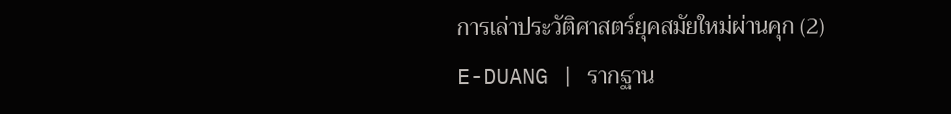การเล่าประวัติศาสตร์ยุคสมัยใหม่ผ่านคุก (2)
E-DUANG | รากฐาน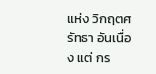แห่ง วิกฤตศรัทธา อันเนื่อง แต่ กร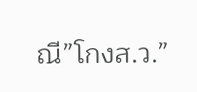ณี”โกงส.ว.”